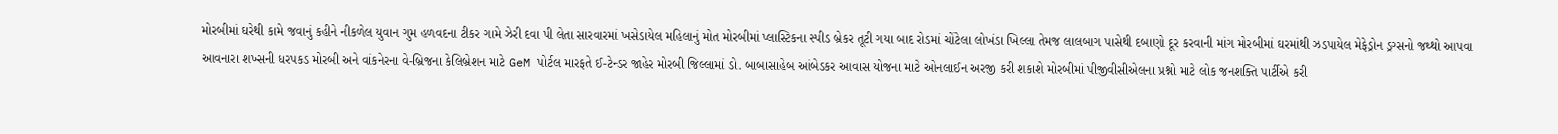મોરબીમાં ઘરેથી કામે જવાનું કહીને નીકળેલ યુવાન ગુમ હળવદના ટીકર ગામે ઝેરી દવા પી લેતા સારવારમાં ખસેડાયેલ મહિલાનું મોત મોરબીમાં પ્લાસ્ટિકના સ્પીડ બ્રેકર તૂટી ગયા બાદ રોડમાં ચોંટેલા લોખંડા ખિલ્લા તેમજ લાલબાગ પાસેથી દબાણો દૂર કરવાની માંગ મોરબીમાં ઘરમાંથી ઝડપાયેલ મેફેડ્રોન ડ્રગ્સનો જથ્થો આપવા આવનારા શખ્સની ધરપકડ મોરબી અને વાંકનેરના વે-બ્રિજના કેલિબ્રેશન માટે GeM પોર્ટલ મારફતે ઈ-ટેન્ડર જાહેર મોરબી જિલ્લામાં ડો. બાબાસાહેબ આંબેડકર આવાસ યોજના માટે ઓનલાઈન અરજી કરી શકાશે મોરબીમાં પીજીવીસીએલના પ્રશ્નો માટે લોક જનશક્તિ પાર્ટીએ કરી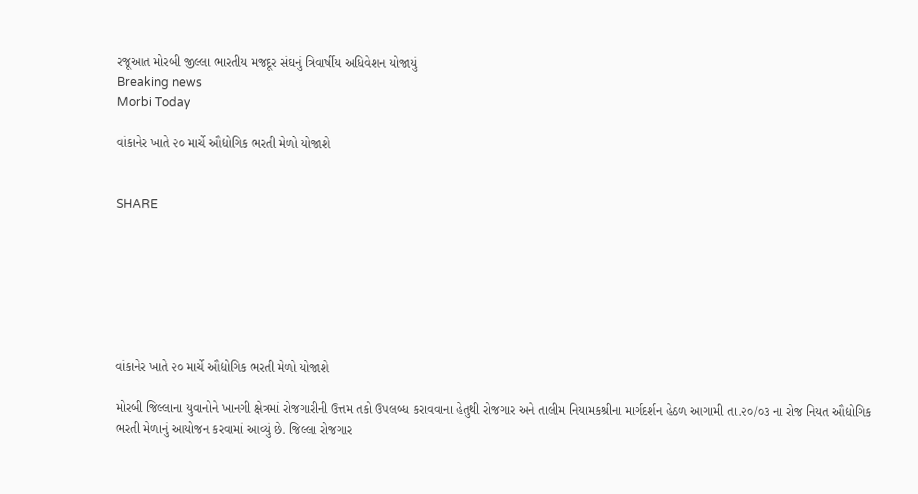રજૂઆત મોરબી જીલ્લા ભારતીય મજદૂર સંઘનું ત્રિવાર્ષીય અધિવેશન યોજાયું
Breaking news
Morbi Today

વાંકાનેર ખાતે ૨૦ માર્ચે ઔદ્યોગિક ભરતી મેળો યોજાશે


SHARE







વાંકાનેર ખાતે ૨૦ માર્ચે ઔદ્યોગિક ભરતી મેળો યોજાશે

મોરબી જિલ્લાના યુવાનોને ખાનગી ક્ષેત્રમાં રોજગારીની ઉત્તમ તકો ઉપલબ્ધ કરાવવાના હેતુથી રોજગાર અને તાલીમ નિયામકશ્રીના માર્ગદર્શન હેઠળ આગામી તા.૨૦/૦૩ ના રોજ નિયત ઔદ્યોગિક ભરતી મેળાનું આયોજન કરવામાં આવ્યું છે. જિલ્લા રોજગાર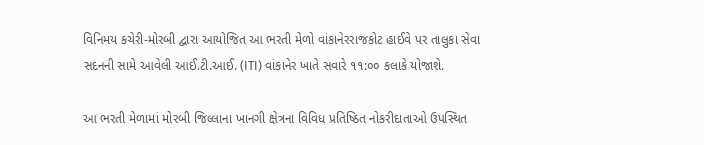વિનિમય કચેરી-મોરબી દ્વારા આયોજિત આ ભરતી મેળો વાંકાનેરરાજકોટ હાઈવે પર તાલુકા સેવા સદનની સામે આવેલી આઈ.ટી.આઈ. (ITI) વાંકાનેર ખાતે સવારે ૧૧:૦૦ કલાકે યોજાશે.

આ ભરતી મેળામાં મોરબી જિલ્લાના ખાનગી ક્ષેત્રના વિવિધ પ્રતિષ્ઠિત નોકરીદાતાઓ ઉપસ્થિત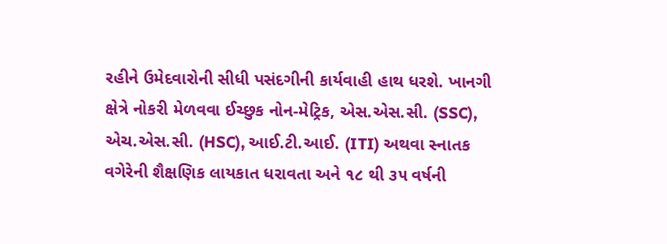રહીને ઉમેદવારોની સીધી પસંદગીની કાર્યવાહી હાથ ધરશે. ખાનગી ક્ષેત્રે નોકરી મેળવવા ઈચ્છુક નોન-મેટ્રિક, એસ.એસ.સી. (SSC), એચ.એસ.સી. (HSC), આઈ.ટી.આઈ. (ITI) અથવા સ્નાતક વગેરેની શૈક્ષણિક લાયકાત ધરાવતા અને ૧૮ થી ૩૫ વર્ષની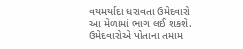વયમર્યાદા ધરાવતા ઉમેદવારો આ મેળામાં ભાગ લઈ શકશે. ઉમેદવારોએ પોતાના તમામ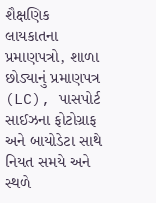શૈક્ષણિક લાયકાતના પ્રમાણપત્રો, શાળા છોડ્યાનું પ્રમાણપત્ર (LC), પાસપોર્ટ સાઈઝના ફોટોગ્રાફ અને બાયોડેટા સાથે નિયત સમયે અને સ્થળે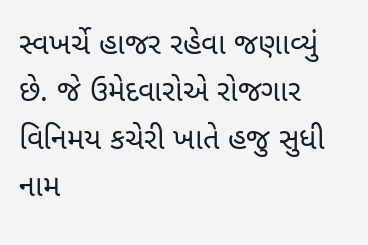સ્વખર્ચે હાજર રહેવા જણાવ્યું છે. જે ઉમેદવારોએ રોજગાર વિનિમય કચેરી ખાતે હજુ સુધી નામ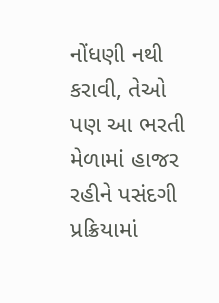નોંધણી નથી કરાવી, તેઓ પણ આ ભરતી મેળામાં હાજર રહીને પસંદગી પ્રક્રિયામાં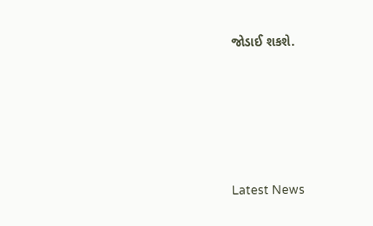જોડાઈ શકશે.






Latest News